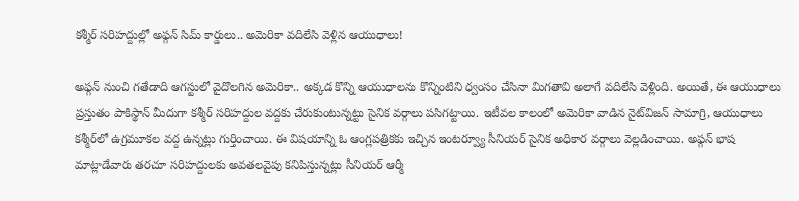కశ్మీర్ సరిహద్దుల్లో అఫ్గన్ సిమ్ కార్డులు.. అమెరికా వదిలేసి వెళ్లిన ఆయుధాలు!

అఫ్గన్ నుంచి గతేడాది ఆగస్టులో వైదొలగిన అమెరికా.. అక్కడ కొన్ని ఆయుధాలను కొన్నింటిని ధ్వంసం చేసినా మిగతావి అలాగే వదిలేసి వెళ్లింది. అయితే, ఈ ఆయుధాలు ప్రస్తుతం పాకిస్థాన్‌ మీదుగా కశ్మీర్‌ సరిహద్దుల వద్దకు చేరుకుంటున్నట్టు సైనిక వర్గాలు పసిగట్టాయి. ఇటీవల కాలంలో అమెరికా వాడిన నైట్‌విజన్‌ సామాగ్రి, ఆయుధాలు కశ్మీర్‌‌లో ఉగ్రమూకల వద్ద ఉన్నట్లు గుర్తించాయి. ఈ విషయాన్ని ఓ ఆంగ్లపత్రికకు ఇచ్చిన ఇంటర్వ్యూ సీనియర్ సైనిక అధికార వర్గాలు వెల్లడించాయి. అఫ్గన్‌ భాష మాట్లాడేవారు తరచూ సరిహద్దులకు అవతలవైపు కనిపిస్తున్నట్లు సీనియర్ ఆర్మీ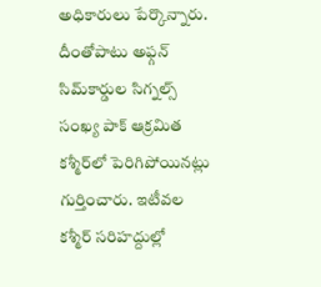అధికారులు పేర్కొన్నారు. దీంతోపాటు అఫ్గన్‌ సిమ్‌కార్డుల సిగ్నల్స్‌ సంఖ్య పాక్‌ ఆక్రమిత కశ్మీర్‌లో పెరిగిపోయినట్లు గుర్తించారు. ఇటీవల కశ్మీర్‌ సరిహద్దుల్లో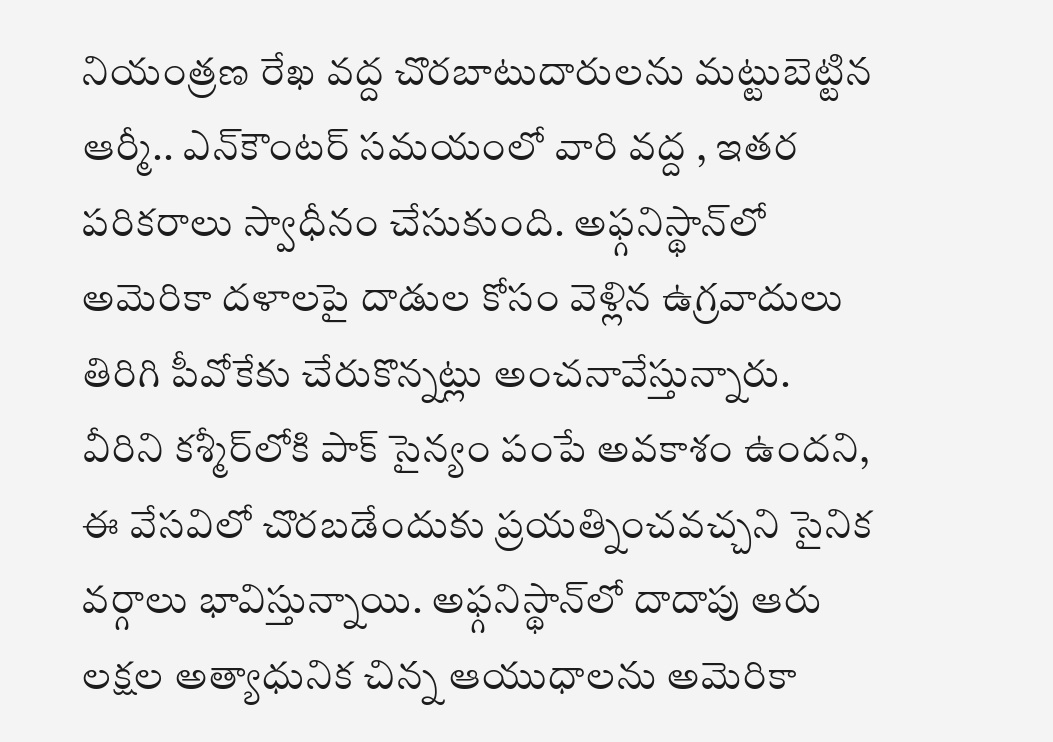నియంత్రణ రేఖ వద్ద చొరబాటుదారులను మట్టుబెట్టిన ఆర్మీ.. ఎన్‌కౌంటర్ సమయంలో వారి వద్ద , ఇతర పరికరాలు స్వాధీనం చేసుకుంది. అఫ్గనిస్థాన్‌లో అమెరికా దళాలపై దాడుల కోసం వెళ్లిన ఉగ్రవాదులు తిరిగి పీవోకేకు చేరుకొన్నట్లు అంచనావేస్తున్నారు. వీరిని కశ్మీర్‌లోకి పాక్ సైన్యం పంపే అవకాశం ఉందని, ఈ వేసవిలో చొరబడేందుకు ప్రయత్నించవచ్చని సైనిక వర్గాలు భావిస్తున్నాయి. అఫ్గనిస్థాన్‌లో దాదాపు ఆరు లక్షల అత్యాధునిక చిన్న ఆయుధాలను అమెరికా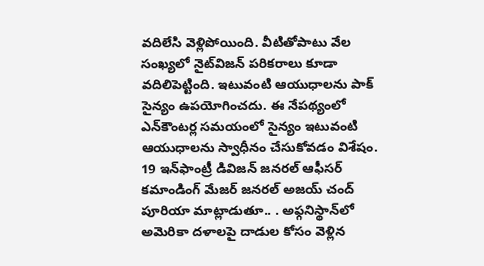వదిలేసి వెళ్లిపోయింది. వీటితోపాటు వేల సంఖ్యలో నైట్‌విజన్‌ పరికరాలు కూడా వదిలిపెట్టింది. ఇటువంటి ఆయుధాలను పాక్‌ సైన్యం ఉపయోగించదు. ఈ నేపథ్యంలో ఎన్‌కౌంటర్ల సమయంలో సైన్యం ఇటువంటి ఆయుధాలను స్వాధీనం చేసుకోవడం విశేషం. 19 ఇన్‌ఫాంట్రీ డివిజన్ జనరల్ ఆఫీసర్ కమాండింగ్ మేజర్ జనరల్ అజయ్ చంద్ పూరియా మాట్లాడుతూ.. . అఫ్గనిస్థాన్‌లో అమెరికా దళాలపై దాడుల కోసం వెళ్లిన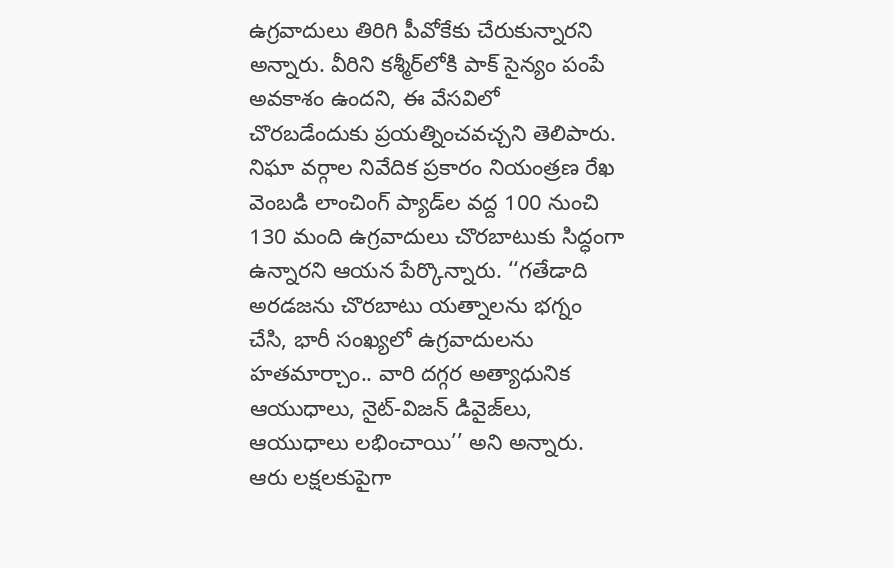ఉగ్రవాదులు తిరిగి పీవోకేకు చేరుకున్నారని అన్నారు. వీరిని కశ్మీర్‌లోకి పాక్ సైన్యం పంపే అవకాశం ఉందని, ఈ వేసవిలో చొరబడేందుకు ప్రయత్నించవచ్చని తెలిపారు. నిఘా వర్గాల నివేదిక ప్రకారం నియంత్రణ రేఖ వెంబడి లాంచింగ్ ప్యాడ్‌ల వద్ద 100 నుంచి 130 మంది ఉగ్రవాదులు చొరబాటుకు సిద్ధంగా ఉన్నారని ఆయన పేర్కొన్నారు. ‘‘గతేడాది అరడజను చొరబాటు యత్నాలను భగ్నం చేసి, భారీ సంఖ్యలో ఉగ్రవాదులను హతమార్చాం.. వారి దగ్గర అత్యాధునిక ఆయుధాలు, నైట్-విజన్ డివైజ్‌లు, ఆయుధాలు లభించాయి’’ అని అన్నారు. ఆరు లక్షలకుపైగా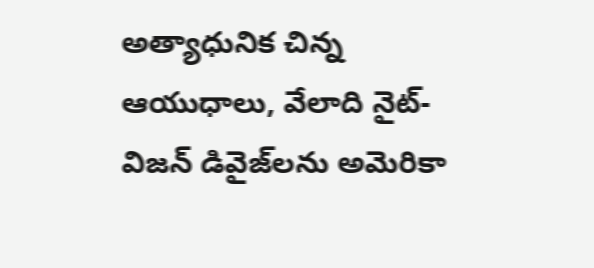అత్యాధునిక చిన్న ఆయుధాలు, వేలాది నైట్-విజన్ డివైజ్‌లను అమెరికా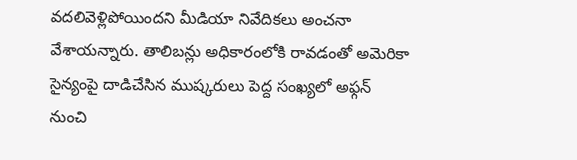వదలివెళ్లిపోయిందని మీడియా నివేదికలు అంచనా వేశాయన్నారు. తాలిబన్లు అధికారంలోకి రావడంతో అమెరికా సైన్యంపై దాడిచేసిన ముష్కరులు పెద్ద సంఖ్యలో అఫ్గన్ నుంచి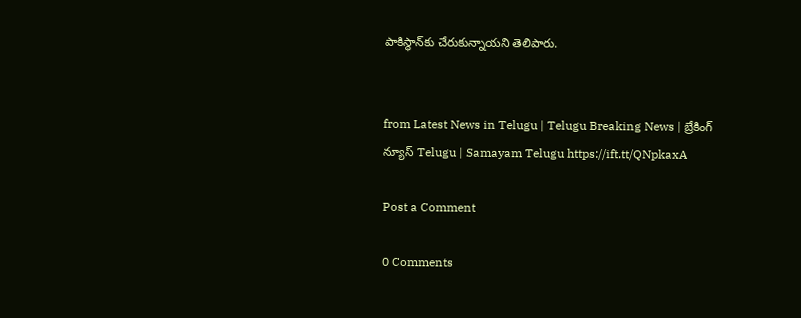పాకిస్థాన్‌కు చేరుకున్నాయని తెలిపారు.


from Latest News in Telugu | Telugu Breaking News | బ్రేకింగ్ న్యూస్ Telugu | Samayam Telugu https://ift.tt/QNpkaxA

Post a Comment

0 Comments